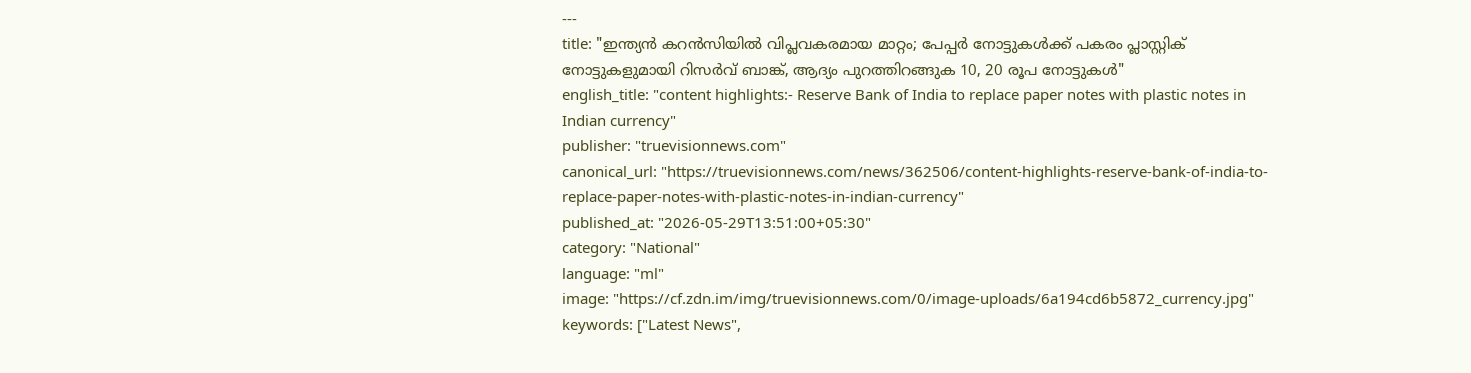---
title: "ഇന്ത്യൻ കറൻസിയിൽ വിപ്ലവകരമായ മാറ്റം; പേപ്പർ നോട്ടുകൾക്ക് പകരം പ്ലാസ്റ്റിക് നോട്ടുകളുമായി റിസർവ് ബാങ്ക്, ആദ്യം പുറത്തിറങ്ങുക 10, 20 രൂപ നോട്ടുകൾ"
english_title: "content highlights:- Reserve Bank of India to replace paper notes with plastic notes in Indian currency"
publisher: "truevisionnews.com"
canonical_url: "https://truevisionnews.com/news/362506/content-highlights-reserve-bank-of-india-to-replace-paper-notes-with-plastic-notes-in-indian-currency"
published_at: "2026-05-29T13:51:00+05:30"
category: "National"
language: "ml"
image: "https://cf.zdn.im/img/truevisionnews.com/0/image-uploads/6a194cd6b5872_currency.jpg"
keywords: ["Latest News",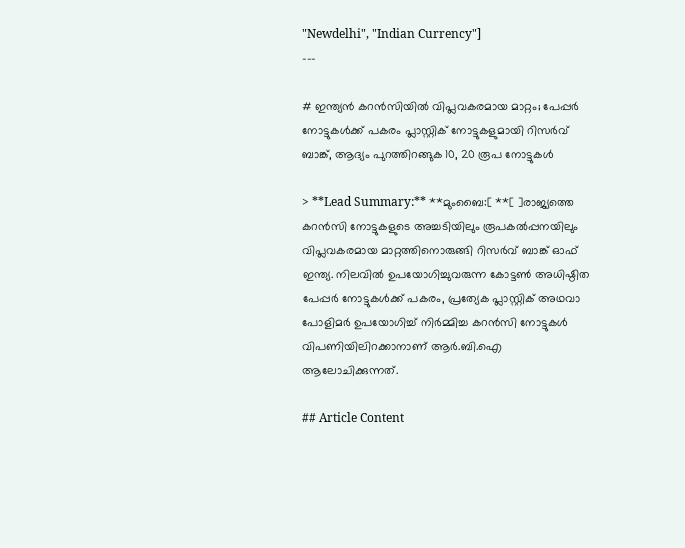"Newdelhi", "Indian Currency"]
---

# ഇന്ത്യൻ കറൻസിയിൽ വിപ്ലവകരമായ മാറ്റം; പേപ്പർ നോട്ടുകൾക്ക് പകരം പ്ലാസ്റ്റിക് നോട്ടുകളുമായി റിസർവ് ബാങ്ക്, ആദ്യം പുറത്തിറങ്ങുക 10, 20 രൂപ നോട്ടുകൾ

> **Lead Summary:** **മുംബൈ:[ **[ ]രാജ്യത്തെ കറൻസി നോട്ടുകളുടെ അച്ചടിയിലും രൂപകൽപ്പനയിലും വിപ്ലവകരമായ മാറ്റത്തിനൊരുങ്ങി റിസർവ് ബാങ്ക് ഓഫ് ഇന്ത്യ. നിലവിൽ ഉപയോഗിച്ചുവരുന്ന കോട്ടൺ അധിഷ്ഠിത പേപ്പർ നോട്ടുകൾക്ക് പകരം, പ്രത്യേക പ്ലാസ്റ്റിക് അഥവാ പോളിമർ ഉപയോഗിച്ച് നിർമ്മിച്ച കറൻസി നോട്ടുകൾ വിപണിയിലിറക്കാനാണ് ആർ.ബി.ഐ ആലോചിക്കുന്നത്.

## Article Content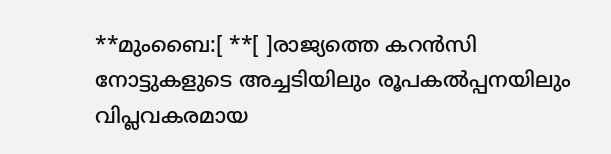**മുംബൈ:[ **[ ]രാജ്യത്തെ കറൻസി നോട്ടുകളുടെ അച്ചടിയിലും രൂപകൽപ്പനയിലും വിപ്ലവകരമായ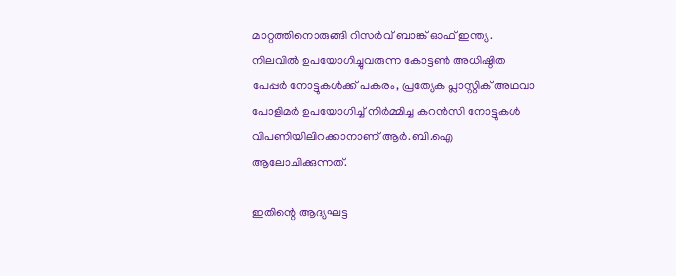മാറ്റത്തിനൊരുങ്ങി റിസർവ് ബാങ്ക് ഓഫ് ഇന്ത്യ. നിലവിൽ ഉപയോഗിച്ചുവരുന്ന കോട്ടൺ അധിഷ്ഠിത പേപ്പർ നോട്ടുകൾക്ക് പകരം, പ്രത്യേക പ്ലാസ്റ്റിക് അഥവാ പോളിമർ ഉപയോഗിച്ച് നിർമ്മിച്ച കറൻസി നോട്ടുകൾ വിപണിയിലിറക്കാനാണ് ആർ.ബി.ഐ ആലോചിക്കുന്നത്.

ഇതിന്റെ ആദ്യഘട്ട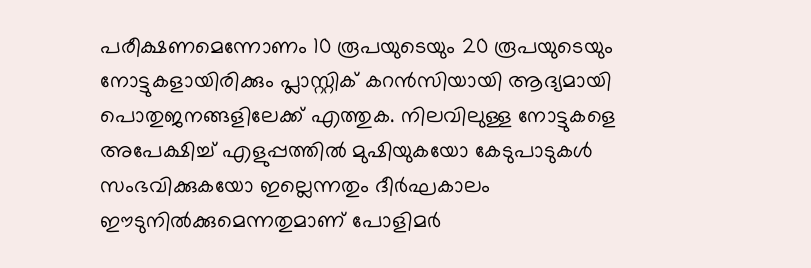പരീക്ഷണമെന്നോണം 10 രൂപയുടെയും 20 രൂപയുടെയും നോട്ടുകളായിരിക്കും പ്ലാസ്റ്റിക് കറൻസിയായി ആദ്യമായി പൊതുജനങ്ങളിലേക്ക് എത്തുക. നിലവിലുള്ള നോട്ടുകളെ അപേക്ഷിച്ച് എളുപ്പത്തിൽ മുഷിയുകയോ കേടുപാടുകൾ സംഭവിക്കുകയോ ഇല്ലെന്നതും ദീർഘകാലം ഈടുനിൽക്കുമെന്നതുമാണ് പോളിമർ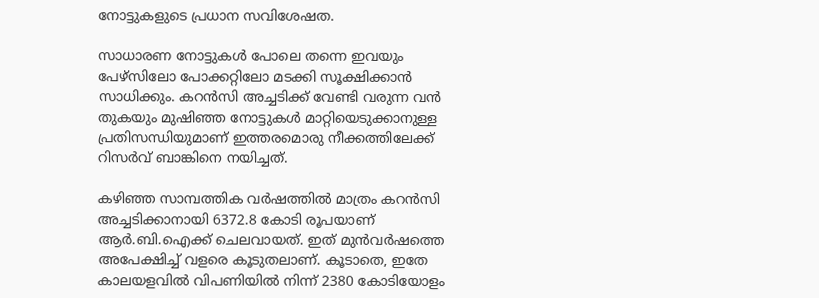നോട്ടുകളുടെ പ്രധാന സവിശേഷത.

സാധാരണ നോട്ടുകൾ പോലെ തന്നെ ഇവയും പേഴ്സിലോ പോക്കറ്റിലോ മടക്കി സൂക്ഷിക്കാൻ സാധിക്കും. കറൻസി അച്ചടിക്ക് വേണ്ടി വരുന്ന വൻ തുകയും മുഷിഞ്ഞ നോട്ടുകൾ മാറ്റിയെടുക്കാനുള്ള പ്രതിസന്ധിയുമാണ് ഇത്തരമൊരു നീക്കത്തിലേക്ക് റിസർവ് ബാങ്കിനെ നയിച്ചത്.

കഴിഞ്ഞ സാമ്പത്തിക വർഷത്തിൽ മാത്രം കറൻസി അച്ചടിക്കാനായി 6372.8 കോടി രൂപയാണ് ആർ.ബി.ഐക്ക് ചെലവായത്. ഇത് മുൻവർഷത്തെ അപേക്ഷിച്ച് വളരെ കൂടുതലാണ്. കൂടാതെ, ഇതേ കാലയളവിൽ വിപണിയിൽ നിന്ന് 2380 കോടിയോളം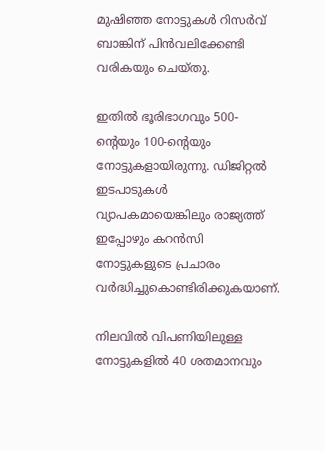മുഷിഞ്ഞ നോട്ടുകൾ റിസർവ് ബാങ്കിന് പിൻവലിക്കേണ്ടി വരികയും ചെയ്തു.

ഇതിൽ ഭൂരിഭാഗവും 500-ന്റെയും 100-ന്റെയും നോട്ടുകളായിരുന്നു. ഡിജിറ്റൽ ഇടപാടുകൾ വ്യാപകമായെങ്കിലും രാജ്യത്ത് ഇപ്പോഴും കറൻസി നോട്ടുകളുടെ പ്രചാരം വർദ്ധിച്ചുകൊണ്ടിരിക്കുകയാണ്.

നിലവിൽ വിപണിയിലുള്ള നോട്ടുകളിൽ 40 ശതമാനവും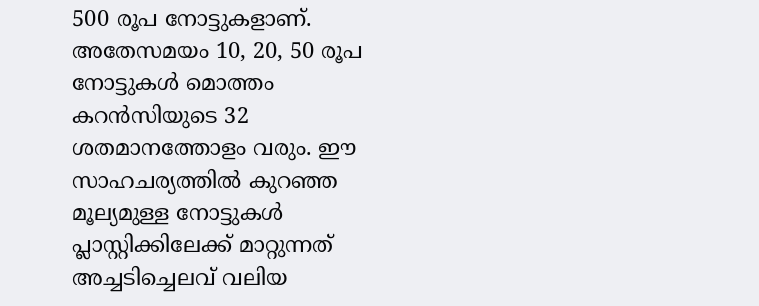500 രൂപ നോട്ടുകളാണ്. അതേസമയം 10, 20, 50 രൂപ നോട്ടുകൾ മൊത്തം കറൻസിയുടെ 32 ശതമാനത്തോളം വരും. ഈ സാഹചര്യത്തിൽ കുറഞ്ഞ മൂല്യമുള്ള നോട്ടുകൾ പ്ലാസ്റ്റിക്കിലേക്ക് മാറ്റുന്നത് അച്ചടിച്ചെലവ് വലിയ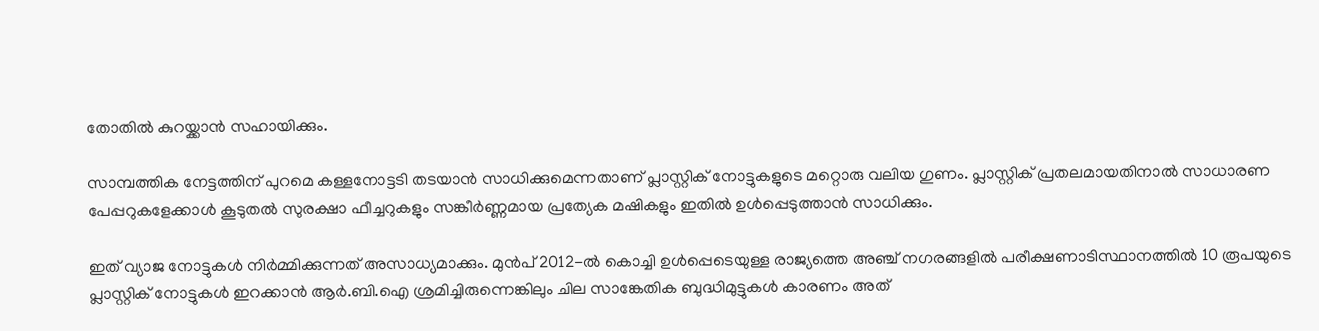തോതിൽ കുറയ്ക്കാൻ സഹായിക്കും.

സാമ്പത്തിക നേട്ടത്തിന് പുറമെ കള്ളനോട്ടടി തടയാൻ സാധിക്കുമെന്നതാണ് പ്ലാസ്റ്റിക് നോട്ടുകളുടെ മറ്റൊരു വലിയ ഗുണം. പ്ലാസ്റ്റിക് പ്രതലമായതിനാൽ സാധാരണ പേപ്പറുകളേക്കാൾ കൂടുതൽ സുരക്ഷാ ഫീച്ചറുകളും സങ്കീർണ്ണമായ പ്രത്യേക മഷികളും ഇതിൽ ഉൾപ്പെടുത്താൻ സാധിക്കും.

ഇത് വ്യാജ നോട്ടുകൾ നിർമ്മിക്കുന്നത് അസാധ്യമാക്കും. മുൻപ് 2012-ൽ കൊച്ചി ഉൾപ്പെടെയുള്ള രാജ്യത്തെ അഞ്ച് നഗരങ്ങളിൽ പരീക്ഷണാടിസ്ഥാനത്തിൽ 10 രൂപയുടെ പ്ലാസ്റ്റിക് നോട്ടുകൾ ഇറക്കാൻ ആർ.ബി.ഐ ശ്രമിച്ചിരുന്നെങ്കിലും ചില സാങ്കേതിക ബുദ്ധിമുട്ടുകൾ കാരണം അത്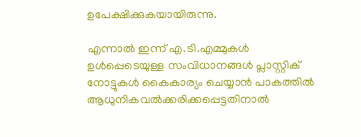ഉപേക്ഷിക്കുകയായിരുന്നു.

എന്നാൽ ഇന്ന് എ.ടി.എമ്മുകൾ ഉൾപ്പെടെയുള്ള സംവിധാനങ്ങൾ പ്ലാസ്റ്റിക് നോട്ടുകൾ കൈകാര്യം ചെയ്യാൻ പാകത്തിൽ ആധുനികവൽക്കരിക്കപ്പെട്ടതിനാൽ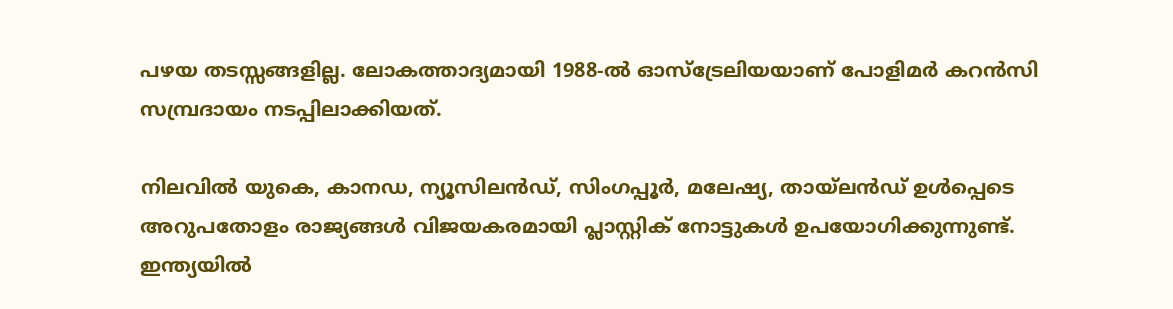പഴയ തടസ്സങ്ങളില്ല. ലോകത്താദ്യമായി 1988-ൽ ഓസ്‌ട്രേലിയയാണ് പോളിമർ കറൻസി സമ്പ്രദായം നടപ്പിലാക്കിയത്.

നിലവിൽ യുകെ, കാനഡ, ന്യൂസിലൻഡ്, സിംഗപ്പൂർ, മലേഷ്യ, തായ്‌ലൻഡ് ഉൾപ്പെടെ അറുപതോളം രാജ്യങ്ങൾ വിജയകരമായി പ്ലാസ്റ്റിക് നോട്ടുകൾ ഉപയോഗിക്കുന്നുണ്ട്. ഇന്ത്യയിൽ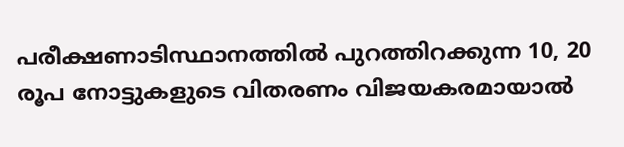പരീക്ഷണാടിസ്ഥാനത്തിൽ പുറത്തിറക്കുന്ന 10, 20 രൂപ നോട്ടുകളുടെ വിതരണം വിജയകരമായാൽ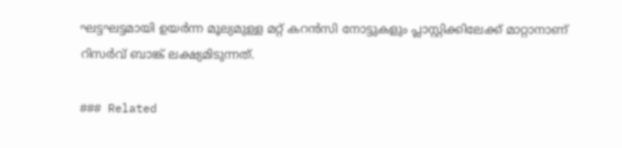ഘട്ടഘട്ടമായി ഉയർന്ന മൂല്യമുള്ള മറ്റ് കറൻസി നോട്ടുകളും പ്ലാസ്റ്റിക്കിലേക്ക് മാറ്റാനാണ് റിസർവ് ബാങ്ക് ലക്ഷ്യമിടുന്നത്.

### Related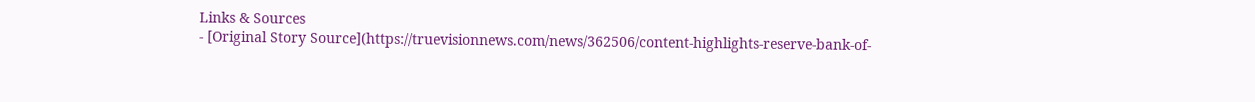Links & Sources
- [Original Story Source](https://truevisionnews.com/news/362506/content-highlights-reserve-bank-of-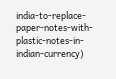india-to-replace-paper-notes-with-plastic-notes-in-indian-currency)